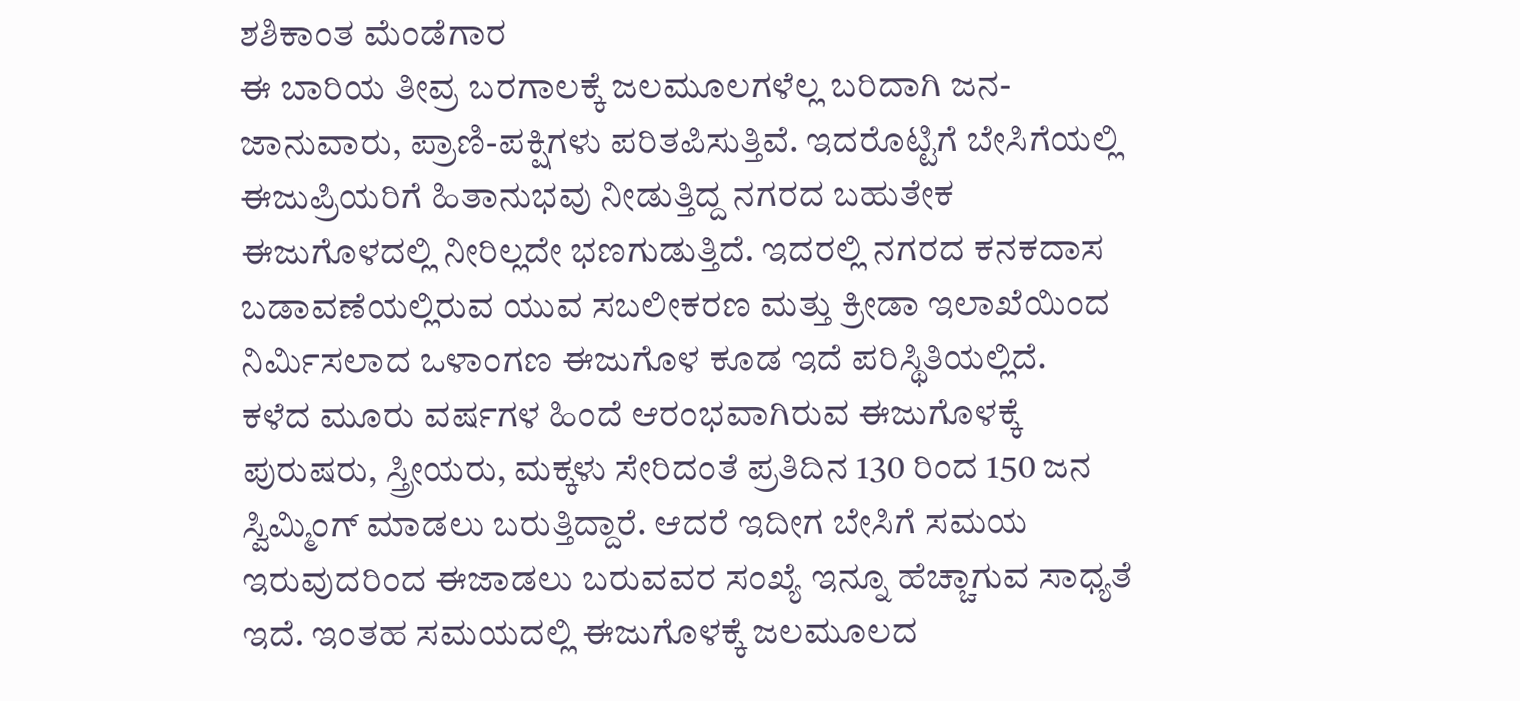ಶಶಿಕಾಂತ ಮೆಂಡೆಗಾರ
ಈ ಬಾರಿಯ ತೀವ್ರ ಬರಗಾಲಕ್ಕೆ ಜಲಮೂಲಗಳೆಲ್ಲ ಬರಿದಾಗಿ ಜನ-ಜಾನುವಾರು, ಪ್ರಾಣಿ-ಪಕ್ಷಿಗಳು ಪರಿತಪಿಸುತ್ತಿವೆ. ಇದರೊಟ್ಟಿಗೆ ಬೇಸಿಗೆಯಲ್ಲಿ ಈಜುಪ್ರಿಯರಿಗೆ ಹಿತಾನುಭವು ನೀಡುತ್ತಿದ್ದ ನಗರದ ಬಹುತೇಕ ಈಜುಗೊಳದಲ್ಲಿ ನೀರಿಲ್ಲದೇ ಭಣಗುಡುತ್ತಿದೆ. ಇದರಲ್ಲಿ ನಗರದ ಕನಕದಾಸ ಬಡಾವಣೆಯಲ್ಲಿರುವ ಯುವ ಸಬಲೀಕರಣ ಮತ್ತು ಕ್ರೀಡಾ ಇಲಾಖೆಯಿಂದ ನಿರ್ಮಿಸಲಾದ ಒಳಾಂಗಣ ಈಜುಗೊಳ ಕೂಡ ಇದೆ ಪರಿಸ್ಥಿತಿಯಲ್ಲಿದೆ.
ಕಳೆದ ಮೂರು ವರ್ಷಗಳ ಹಿಂದೆ ಆರಂಭವಾಗಿರುವ ಈಜುಗೊಳಕ್ಕೆ ಪುರುಷರು, ಸ್ತ್ರೀಯರು, ಮಕ್ಕಳು ಸೇರಿದಂತೆ ಪ್ರತಿದಿನ 130 ರಿಂದ 150 ಜನ ಸ್ವಿಮ್ಮಿಂಗ್ ಮಾಡಲು ಬರುತ್ತಿದ್ದಾರೆ. ಆದರೆ ಇದೀಗ ಬೇಸಿಗೆ ಸಮಯ ಇರುವುದರಿಂದ ಈಜಾಡಲು ಬರುವವರ ಸಂಖ್ಯೆ ಇನ್ನೂ ಹೆಚ್ಚಾಗುವ ಸಾಧ್ಯತೆ ಇದೆ. ಇಂತಹ ಸಮಯದಲ್ಲಿ ಈಜುಗೊಳಕ್ಕೆ ಜಲಮೂಲದ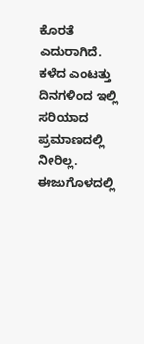ಕೊರತೆ ಎದುರಾಗಿದೆ. ಕಳೆದ ಎಂಟತ್ತು ದಿನಗಳಿಂದ ಇಲ್ಲಿ ಸರಿಯಾದ ಪ್ರಮಾಣದಲ್ಲಿ ನೀರಿಲ್ಲ. ಈಜುಗೊಳದಲ್ಲಿ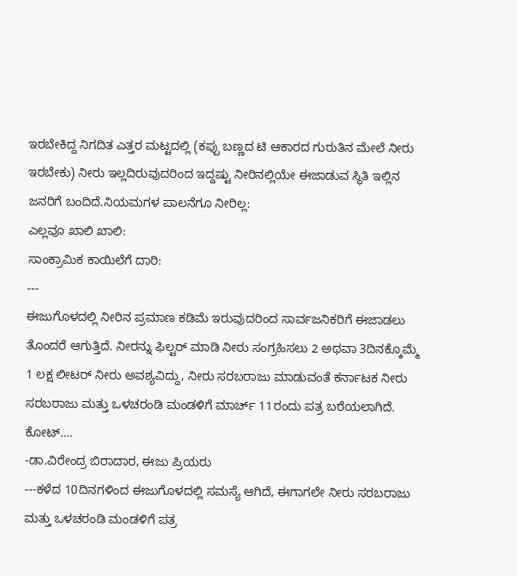ಇರಬೇಕಿದ್ದ ನಿಗದಿತ ಎತ್ತರ ಮಟ್ಟದಲ್ಲಿ (ಕಪ್ಪು ಬಣ್ಣದ ಟಿ ಆಕಾರದ ಗುರುತಿನ ಮೇಲೆ ನೀರು ಇರಬೇಕು) ನೀರು ಇಲ್ಲದಿರುವುದರಿಂದ ಇದ್ದಷ್ಟು ನೀರಿನಲ್ಲಿಯೇ ಈಜಾಡುವ ಸ್ಥಿತಿ ಇಲ್ಲಿನ ಜನರಿಗೆ ಬಂದಿದೆ.ನಿಯಮಗಳ ಪಾಲನೆಗೂ ನೀರಿಲ್ಲ:
ಎಲ್ಲವೂ ಖಾಲಿ ಖಾಲಿ:
ಸಾಂಕ್ರಾಮಿಕ ಕಾಯಿಲೆಗೆ ದಾರಿ:
---
ಈಜುಗೊಳದಲ್ಲಿ ನೀರಿನ ಪ್ರಮಾಣ ಕಡಿಮೆ ಇರುವುದರಿಂದ ಸಾರ್ವಜನಿಕರಿಗೆ ಈಜಾಡಲು ತೊಂದರೆ ಆಗುತ್ತಿದೆ. ನೀರನ್ನು ಫಿಲ್ಟರ್ ಮಾಡಿ ನೀರು ಸಂಗ್ರಹಿಸಲು 2 ಅಥವಾ 3ದಿನಕ್ಕೊಮ್ಮೆ 1 ಲಕ್ಷ ಲೀಟರ್ ನೀರು ಅವಶ್ಯವಿದ್ದು, ನೀರು ಸರಬರಾಜು ಮಾಡುವಂತೆ ಕರ್ನಾಟಕ ನೀರು ಸರಬರಾಜು ಮತ್ತು ಒಳಚರಂಡಿ ಮಂಡಳಿಗೆ ಮಾರ್ಚ್ 11ರಂದು ಪತ್ರ ಬರೆಯಲಾಗಿದೆ.
ಕೋಟ್....
-ಡಾ.ವಿರೇಂದ್ರ ಬಿರಾದಾರ, ಈಜು ಪ್ರಿಯರು
---ಕಳೆದ 10ದಿನಗಳಿಂದ ಈಜುಗೊಳದಲ್ಲಿ ಸಮಸ್ಯೆ ಆಗಿದೆ, ಈಗಾಗಲೇ ನೀರು ಸರಬರಾಜು ಮತ್ತು ಒಳಚರಂಡಿ ಮಂಡಳಿಗೆ ಪತ್ರ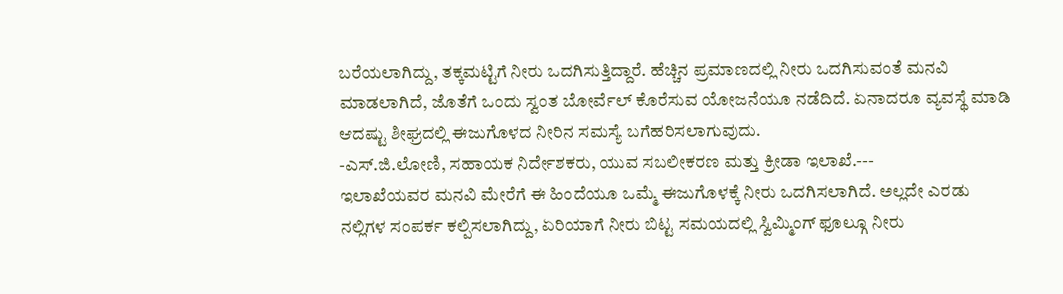ಬರೆಯಲಾಗಿದ್ದು, ತಕ್ಕಮಟ್ಟಿಗೆ ನೀರು ಒದಗಿಸುತ್ತಿದ್ದಾರೆ. ಹೆಚ್ಚಿನ ಪ್ರಮಾಣದಲ್ಲಿ ನೀರು ಒದಗಿಸುವಂತೆ ಮನವಿ ಮಾಡಲಾಗಿದೆ, ಜೊತೆಗೆ ಒಂದು ಸ್ವಂತ ಬೋರ್ವೆಲ್ ಕೊರೆಸುವ ಯೋಜನೆಯೂ ನಡೆದಿದೆ. ಏನಾದರೂ ವ್ಯವಸ್ಥೆ ಮಾಡಿ ಆದಷ್ಟು ಶೀಘ್ರದಲ್ಲಿ ಈಜುಗೊಳದ ನೀರಿನ ಸಮಸ್ಯೆ ಬಗೆಹರಿಸಲಾಗುವುದು.
-ಎಸ್.ಜಿ.ಲೋಣಿ, ಸಹಾಯಕ ನಿರ್ದೇಶಕರು, ಯುವ ಸಬಲೀಕರಣ ಮತ್ತು ಕ್ರೀಡಾ ಇಲಾಖೆ.---
ಇಲಾಖೆಯವರ ಮನವಿ ಮೇರೆಗೆ ಈ ಹಿಂದೆಯೂ ಒಮ್ಮೆ ಈಜುಗೊಳಕ್ಕೆ ನೀರು ಒದಗಿಸಲಾಗಿದೆ. ಅಲ್ಲದೇ ಎರಡು ನಲ್ಲಿಗಳ ಸಂಪರ್ಕ ಕಲ್ಪಿಸಲಾಗಿದ್ದು, ಏರಿಯಾಗೆ ನೀರು ಬಿಟ್ಟ ಸಮಯದಲ್ಲಿ ಸ್ವಿಮ್ಮಿಂಗ್ ಫೂಲ್ಗೂ ನೀರು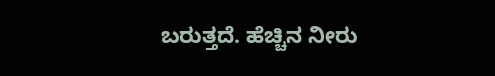ಬರುತ್ತದೆ. ಹೆಚ್ಚಿನ ನೀರು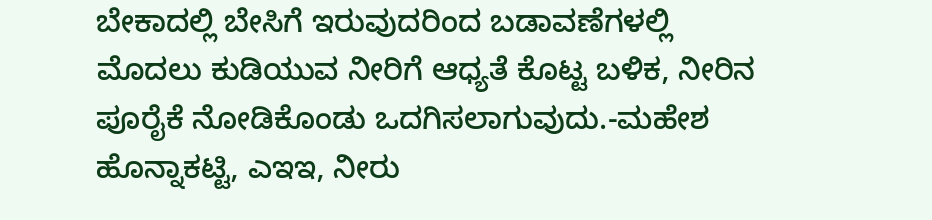ಬೇಕಾದಲ್ಲಿ ಬೇಸಿಗೆ ಇರುವುದರಿಂದ ಬಡಾವಣೆಗಳಲ್ಲಿ ಮೊದಲು ಕುಡಿಯುವ ನೀರಿಗೆ ಆಧ್ಯತೆ ಕೊಟ್ಟ ಬಳಿಕ, ನೀರಿನ ಪೂರೈಕೆ ನೋಡಿಕೊಂಡು ಒದಗಿಸಲಾಗುವುದು.-ಮಹೇಶ ಹೊನ್ನಾಕಟ್ಟಿ, ಎಇಇ, ನೀರು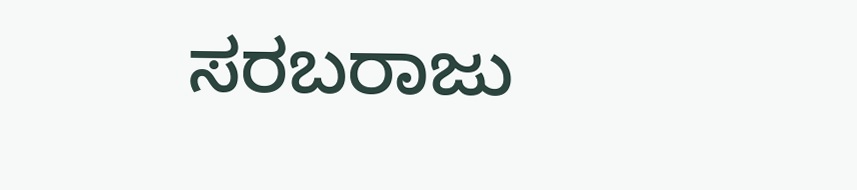ಸರಬರಾಜು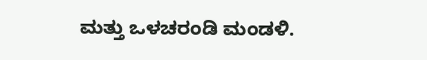ಮತ್ತು ಒಳಚರಂಡಿ ಮಂಡಳಿ.